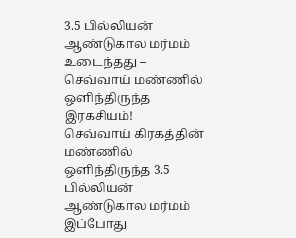3.5 பில்லியன் ஆண்டுகால மர்மம் உடைந்தது – செவ்வாய் மண்ணில் ஒளிந்திருந்த இரகசியம்!
செவ்வாய் கிரகத்தின் மண்ணில் ஒளிந்திருந்த 3.5 பில்லியன் ஆண்டுகால மர்மம் இப்போது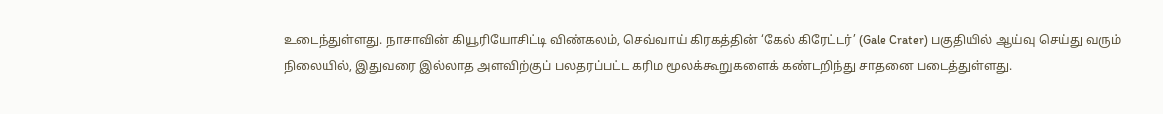உடைந்துள்ளது. நாசாவின் கியூரியோசிட்டி விண்கலம், செவ்வாய் கிரகத்தின் ‘கேல் கிரேட்டர்’ (Gale Crater) பகுதியில் ஆய்வு செய்து வரும் நிலையில், இதுவரை இல்லாத அளவிற்குப் பலதரப்பட்ட கரிம மூலக்கூறுகளைக் கண்டறிந்து சாதனை படைத்துள்ளது.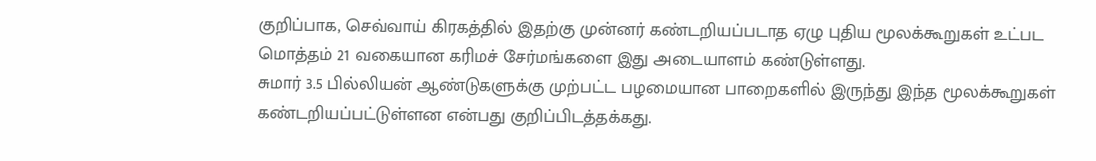குறிப்பாக, செவ்வாய் கிரகத்தில் இதற்கு முன்னர் கண்டறியப்படாத ஏழு புதிய மூலக்கூறுகள் உட்பட மொத்தம் 21 வகையான கரிமச் சேர்மங்களை இது அடையாளம் கண்டுள்ளது.
சுமார் 3.5 பில்லியன் ஆண்டுகளுக்கு முற்பட்ட பழமையான பாறைகளில் இருந்து இந்த மூலக்கூறுகள் கண்டறியப்பட்டுள்ளன என்பது குறிப்பிடத்தக்கது.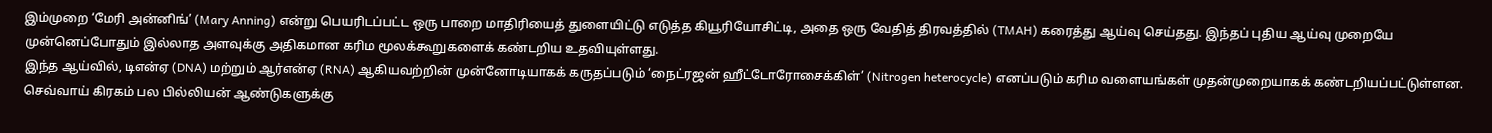இம்முறை ‘மேரி அன்னிங்’ (Mary Anning) என்று பெயரிடப்பட்ட ஒரு பாறை மாதிரியைத் துளையிட்டு எடுத்த கியூரியோசிட்டி, அதை ஒரு வேதித் திரவத்தில் (TMAH) கரைத்து ஆய்வு செய்தது. இந்தப் புதிய ஆய்வு முறையே முன்னெப்போதும் இல்லாத அளவுக்கு அதிகமான கரிம மூலக்கூறுகளைக் கண்டறிய உதவியுள்ளது.
இந்த ஆய்வில், டிஎன்ஏ (DNA) மற்றும் ஆர்என்ஏ (RNA) ஆகியவற்றின் முன்னோடியாகக் கருதப்படும் ‘நைட்ரஜன் ஹீட்டோரோசைக்கிள்’ (Nitrogen heterocycle) எனப்படும் கரிம வளையங்கள் முதன்முறையாகக் கண்டறியப்பட்டுள்ளன.
செவ்வாய் கிரகம் பல பில்லியன் ஆண்டுகளுக்கு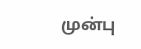முன்பு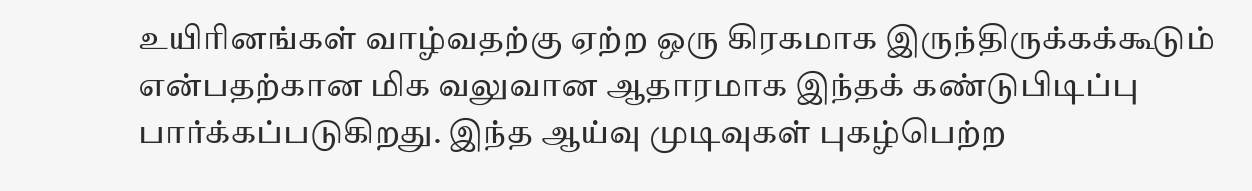உயிரினங்கள் வாழ்வதற்கு ஏற்ற ஒரு கிரகமாக இருந்திருக்கக்கூடும் என்பதற்கான மிக வலுவான ஆதாரமாக இந்தக் கண்டுபிடிப்பு பார்க்கப்படுகிறது. இந்த ஆய்வு முடிவுகள் புகழ்பெற்ற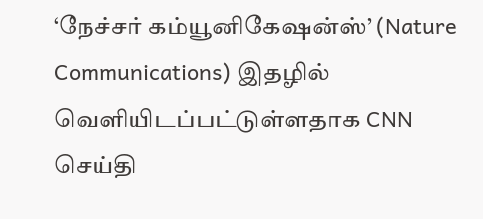‘நேச்சர் கம்யூனிகேஷன்ஸ்’ (Nature Communications) இதழில் வெளியிடப்பட்டுள்ளதாக CNN செய்தி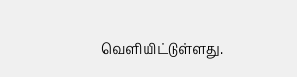வெளியிட்டுள்ளது.